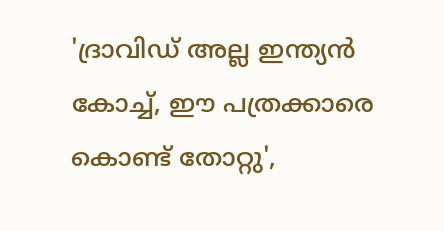'ദ്രാവിഡ് അല്ല ഇന്ത്യന്‍ കോച്ച്, ഈ പത്രക്കാരെ കൊണ്ട് തോറ്റു',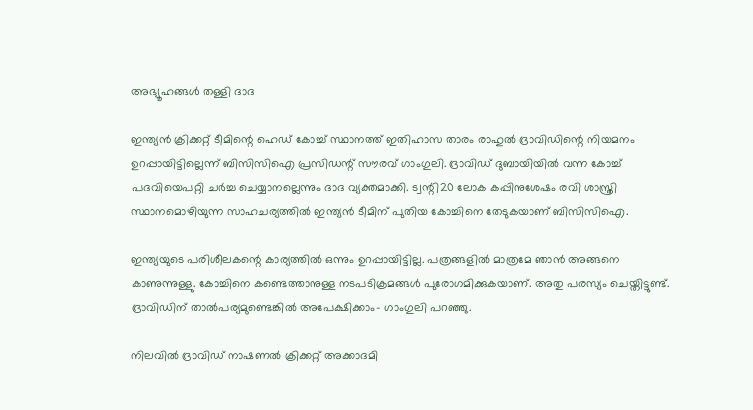അഭ്യൂഹങ്ങള്‍ തള്ളി ദാദ

ഇന്ത്യന്‍ ക്രിക്കറ്റ് ടീമിന്റെ ഹെഡ് കോച്ച് സ്ഥാനത്ത് ഇതിഹാസ താരം രാഹുല്‍ ദ്രാവിഡിന്റെ നിയമനം ഉറപ്പായിട്ടില്ലെന്ന് ബിസിസിഐ പ്രസിഡന്റ് സൗരവ് ഗാംഗുലി. ദ്രാവിഡ് ദുബായിയില്‍ വന്ന കോച്ച് പദവിയെപറ്റി ചര്‍ച്ച ചെയ്യാനല്ലെന്നും ദാദ വ്യക്തമാക്കി. ട്വന്റി20 ലോക കപ്പിനുശേഷം രവി ശാസ്ത്രി സ്ഥാനമൊഴിയുന്ന സാഹചര്യത്തില്‍ ഇന്ത്യന്‍ ടീമിന് പുതിയ കോച്ചിനെ തേടുകയാണ് ബിസിസിഐ.

ഇന്ത്യയുടെ പരിശീലകന്റെ കാര്യത്തില്‍ ഒന്നും ഉറപ്പായിട്ടില്ല. പത്രങ്ങളില്‍ മാത്രമേ ഞാന്‍ അങ്ങനെ കാണുന്നുള്ളു. കോച്ചിനെ കണ്ടെത്താനുള്ള നടപടിക്രമങ്ങള്‍ പുരോഗമിക്കുകയാണ്. അതു പരസ്യം ചെയ്തിട്ടുണ്ട്. ദ്രാവിഡിന് താല്‍പര്യമുണ്ടെങ്കില്‍ അപേക്ഷിക്കാം- ഗാംഗുലി പറഞ്ഞു.

നിലവില്‍ ദ്രാവിഡ് നാഷണല്‍ ക്രിക്കറ്റ് അക്കാദമി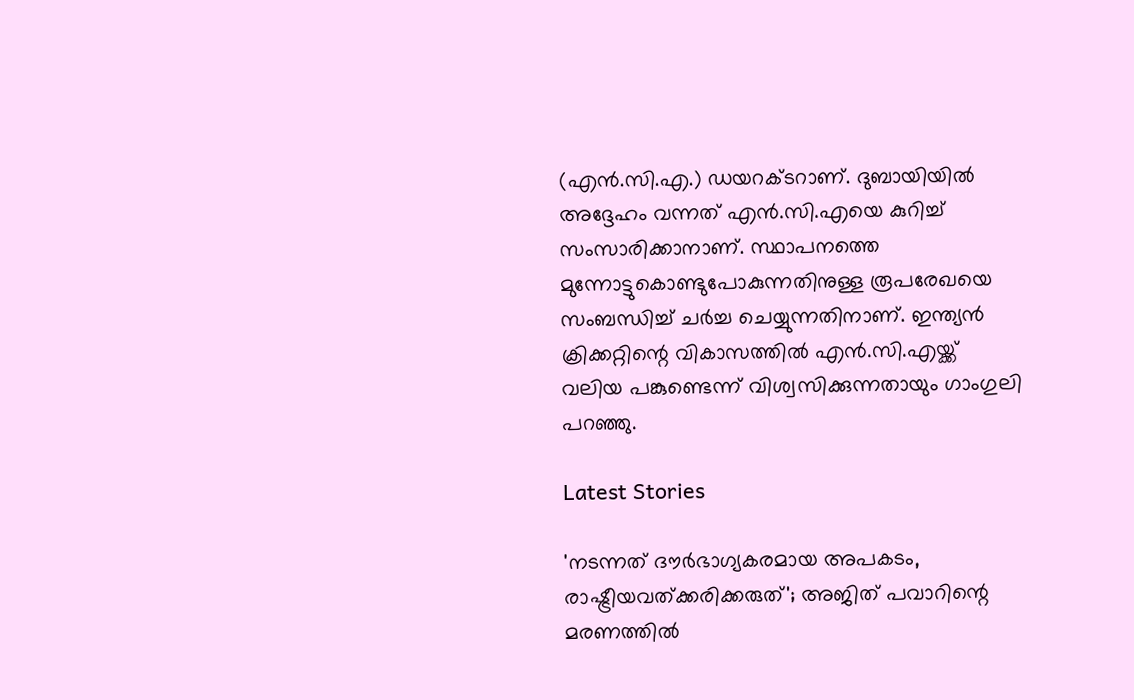(എന്‍.സി.എ.) ഡയറക്ടറാണ്. ദുബായിയില്‍ അദ്ദേഹം വന്നത് എന്‍.സി.എയെ കുറിച്ച് സംസാരിക്കാനാണ്. സ്ഥാപനത്തെ മുന്നോട്ടുകൊണ്ടുപോകുന്നതിനുള്ള രൂപരേഖയെ സംബന്ധിച്ച് ചര്‍ച്ച ചെയ്യുന്നതിനാണ്. ഇന്ത്യന്‍ ക്രിക്കറ്റിന്റെ വികാസത്തില്‍ എന്‍.സി.എയ്ക്ക് വലിയ പങ്കുണ്ടെന്ന് വിശ്വസിക്കുന്നതായും ഗാംഗുലി പറഞ്ഞു.

Latest Stories

'നടന്നത് ദൗര്‍ഭാഗ്യകരമായ അപകടം, രാഷ്ട്രീയവത്ക്കരിക്കരുത്'; അജിത് പവാറിന്റെ മരണത്തില്‍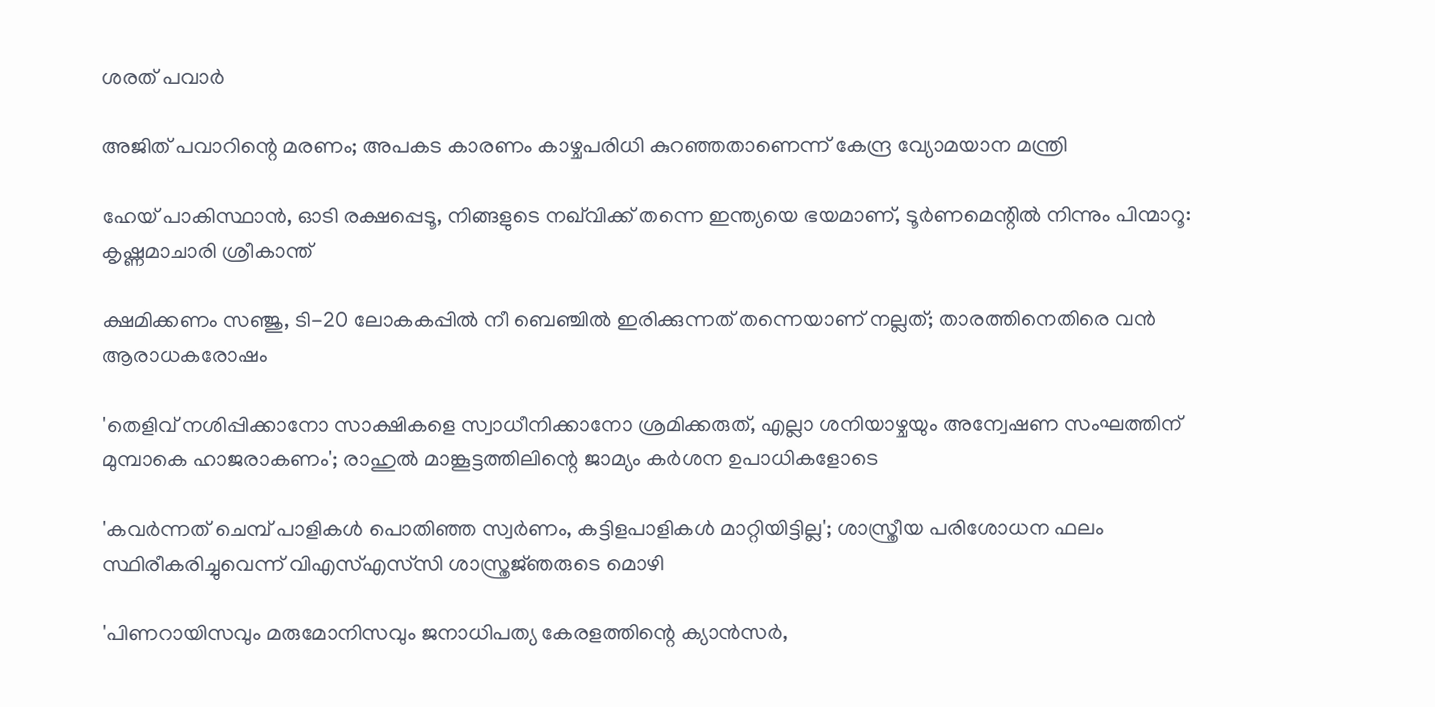ശരത് പവാർ

അജിത് പവാറിന്റെ മരണം; അപകട കാരണം കാഴ്ചപരിധി കുറഞ്ഞതാണെന്ന് കേന്ദ്ര വ്യോമയാന മന്ത്രി

ഹേയ് പാകിസ്ഥാൻ, ഓടി രക്ഷപ്പെടൂ, നിങ്ങളുടെ നഖ്‌വിക്ക് തന്നെ ഇന്ത്യയെ ഭയമാണ്, ടൂർണമെന്റിൽ നിന്നും പിന്മാറൂ: കൃഷ്ണമാചാരി ശ്രീകാന്ത്

ക്ഷമിക്കണം സഞ്ജു, ടി-20 ലോകകപ്പിൽ നീ ബെഞ്ചിൽ ഇരിക്കുന്നത് തന്നെയാണ് നല്ലത്; താരത്തിനെതിരെ വൻ ആരാധകരോഷം

'തെളിവ് നശിപ്പിക്കാനോ സാക്ഷികളെ സ്വാധീനിക്കാനോ ശ്രമിക്കരുത്, എല്ലാ ശനിയാഴ്ചയും അന്വേഷണ സംഘത്തിന് മുമ്പാകെ ഹാജരാകണം'; രാഹുൽ മാങ്കൂട്ടത്തിലിന്റെ ജാമ്യം കർശന ഉപാധികളോടെ

'കവർന്നത് ചെമ്പ് പാളികൾ പൊതിഞ്ഞ സ്വർണം, കട്ടിളപാളികൾ മാറ്റിയിട്ടില്ല'; ശാസ്ത്രീയ പരിശോധന ഫലം സ്ഥിരീകരിച്ചുവെന്ന് വിഎസ്എസ്‍സി ശാസ്ത്രജ്‌ഞരുടെ മൊഴി

'പിണറായിസവും മരുമോനിസവും ജനാധിപത്യ കേരളത്തിന്റെ ക്യാൻസർ,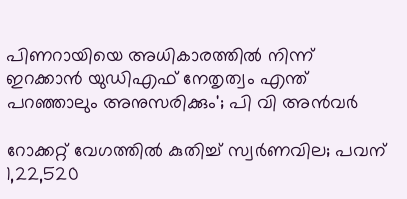പിണറായിയെ അധികാരത്തിൽ നിന്ന് ഇറക്കാൻ യുഡിഎഫ് നേതൃത്വം എന്ത്‌ പറഞ്ഞാലും അനുസരിക്കും'; പി വി അൻവർ

റോക്കറ്റ് വേഗത്തിൽ കുതിച്ച് സ്വർണവില; പവന് 1,22,520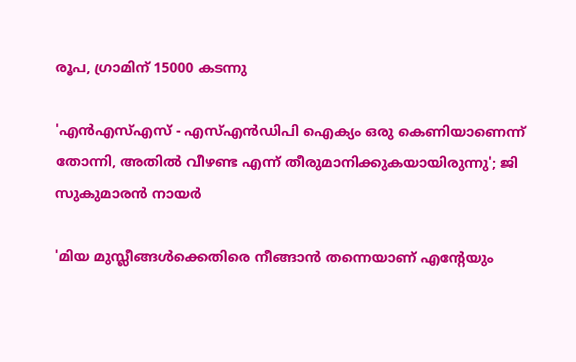രൂപ, ഗ്രാമിന് 15000 കടന്നു

'എന്‍എസ്എസ് - എസ്എന്‍ഡിപി ഐക്യം ഒരു കെണിയാണെന്ന് തോന്നി, അതിൽ വീഴണ്ട എന്ന് തീരുമാനിക്കുകയായിരുന്നു'; ജി സുകുമാരൻ നായർ

'മിയ മുസ്ലീങ്ങള്‍ക്കെതിരെ നീങ്ങാന്‍ തന്നെയാണ് എന്റേയും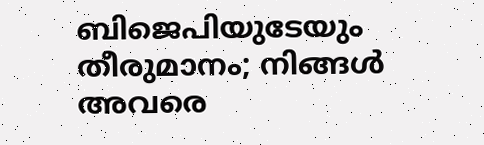ബിജെപിയുടേയും തീരുമാനം; നിങ്ങള്‍ അവരെ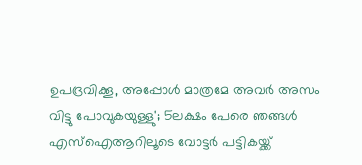ഉപദ്രവിക്കൂ, അപ്പോള്‍ മാത്രമേ അവര്‍ അസം വിട്ടു പോവുകയുള്ളു'; 5ലക്ഷം പേരെ ഞങ്ങള്‍ എസ്‌ഐആറിലൂടെ വോട്ടര്‍ പട്ടികയ്ക്ക്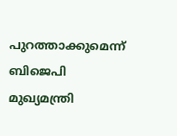പുറത്താക്കുമെന്ന് ബിജെപി മുഖ്യമന്ത്രി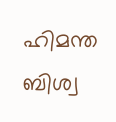ഹിമന്ത ബിശ്വ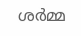ശര്‍മ്മ